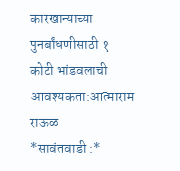कारखान्याच्या पुनर्बांधणीसाठी १ कोटी भांडवलाची आवश्यकता:आत्माराम राऊळ
*सावंतवाडी :*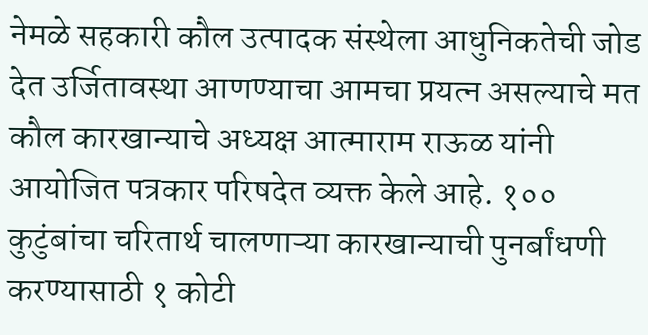नेमळे सहकारी कौल उत्पादक संस्थेला आधुनिकतेची जोड देत उर्जितावस्था आणण्याचा आमचा प्रयत्न असल्याचे मत कौल कारखान्याचे अध्यक्ष आत्माराम राऊळ यांनी आयोजित पत्रकार परिषदेत व्यक्त केले आहे. १०० कुटुंबांचा चरितार्थ चालणाऱ्या कारखान्याची पुनर्बांधणी करण्यासाठी १ कोटी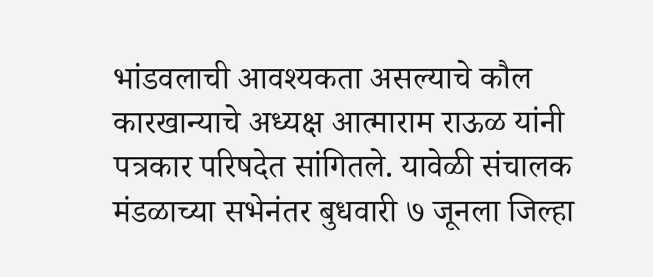भांडवलाची आवश्यकता असल्याचे कौल कारखान्याचे अध्यक्ष आत्माराम राऊळ यांनी पत्रकार परिषदेत सांगितले. यावेळी संचालक मंडळाच्या सभेनंतर बुधवारी ७ जूनला जिल्हा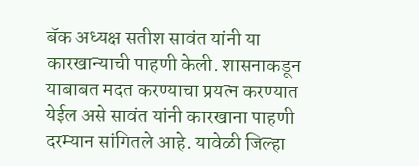बॅक अध्यक्ष सतीश सावंत यांनी या कारखान्याची पाहणी केली. शासनाकडून याबाबत मदत करण्याचा प्रयत्न करण्यात येईल असे सावंत यांनी कारखाना पाहणी दरम्यान सांगितले आहे. यावेळी जिल्हा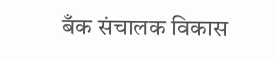बँक संचालक विकास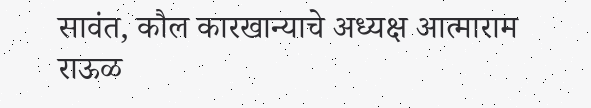सावंत, कौल कारखान्याचे अध्यक्ष आत्माराम राऊळ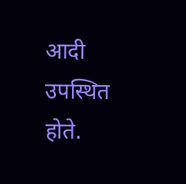आदी उपस्थित होते.